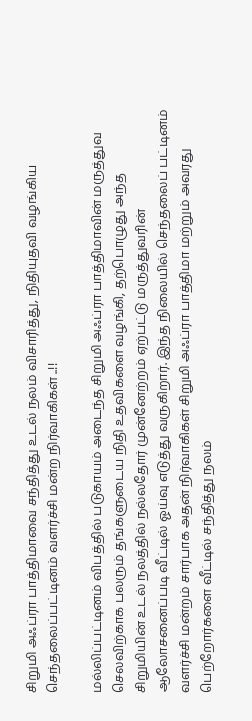சிறுமி அஃப்ரா பாத்திமாவை சந்தித்து உடல் நலம் விசாரித்து, நிதியுதவி வழங்கிய செந்தலைப்பட்டினம் வளர்ச்சி மன்ற நிர்வாகிகள் ..!!

மல்லிப்பட்டினம் விபத்தில் படுகாயம் அடைந்த சிறுமி அஃப்ரா பாத்திமாவின் மருத்துவ செலவிற்காக பலரும் தங்களுடைய நிதி உதவிகளை வழங்கி, தற்பொழுது அந்த சிறுமியின் உடல் நலத்தில் நல்லதோர் முன்னேற்றம் ஏற்பட்டு மருத்துவரின் ஆலோசனைப்படி வீட்டில் ஓய்வு எடுத்து வருகிறார். இந்த நிலையில் செந்தலைப் பட்டினம் வளர்ச்சி மன்றம் சார்பாக அதன் நிர்வாகிகள் சிறுமி அஃப்ரா பாத்திமா மற்றும் அவரது பெற்றோர்களை வீட்டில் சந்தித்து நலம்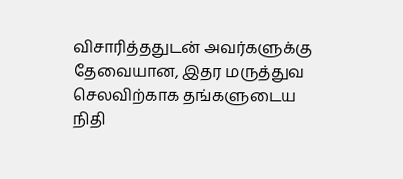விசாரித்ததுடன் அவர்களுக்கு தேவையான, இதர மருத்துவ செலவிற்காக தங்களுடைய நிதி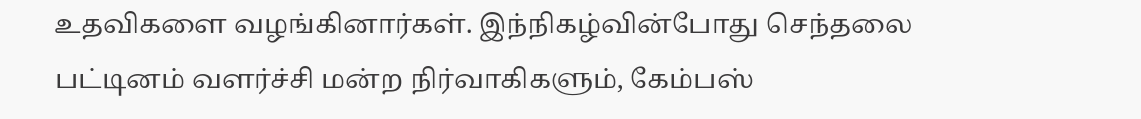உதவிகளை வழங்கினார்கள். இந்நிகழ்வின்போது செந்தலை பட்டினம் வளர்ச்சி மன்ற நிர்வாகிகளும், கேம்பஸ்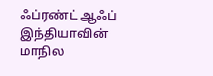ஃப்ரண்ட் ஆஃப் இந்தியாவின் மாநில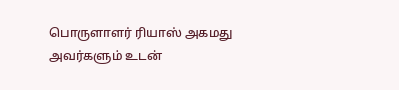பொருளாளர் ரியாஸ் அகமது அவர்களும் உடன்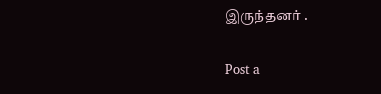இருந்தனர் .

Post a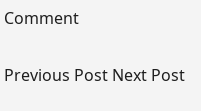Comment

Previous Post Next Post